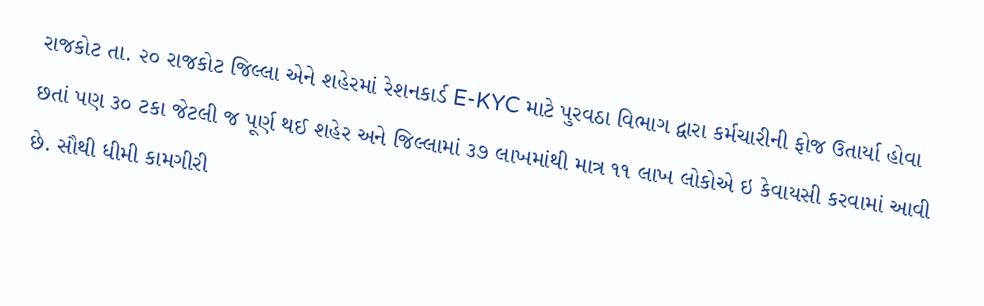રાજકોટ તા. ૨૦ રાજકોટ જિલ્લા એને શહેરમાં રેશનકાર્ડ E-KYC માટે પુરવઠા વિભાગ દ્વારા કર્મચારીની ફોજ ઉતાર્યા હોવા છતાં પણ ૩૦ ટકા જેટલી જ પૂર્ણ થઈ શહેર અને જિલ્લામાં ૩૭ લાખમાંથી માત્ર ૧૧ લાખ લોકોએ ઇ કેવાયસી કરવામાં આવી છે. સૌથી ધીમી કામગીરી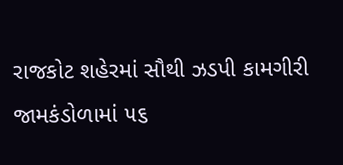રાજકોટ શહેરમાં સૌથી ઝડપી કામગીરી જામકંડોળામાં ૫૬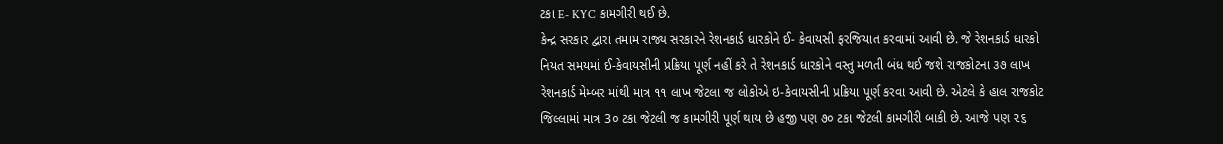ટકા E- KYC કામગીરી થઈ છે.
કેન્દ્ર સરકાર દ્વારા તમામ રાજ્ય સરકારને રેશનકાર્ડ ધારકોને ઈ- કેવાયસી ફરજિયાત કરવામાં આવી છે. જે રેશનકાર્ડ ધારકો નિયત સમયમાં ઈ-કેવાયસીની પ્રક્રિયા પૂર્ણ નહીં કરે તે રેશનકાર્ડ ધારકોને વસ્તુ મળતી બંધ થઈ જશે રાજકોટના ૩૭ લાખ રેશનકાર્ડ મેમ્બર માંથી માત્ર ૧૧ લાખ જેટલા જ લોકોએ ઇ-કેવાયસીની પ્રક્રિયા પૂર્ણ કરવા આવી છે. એટલે કે હાલ રાજકોટ જિલ્લામાં માત્ર 3૦ ટકા જેટલી જ કામગીરી પૂર્ણ થાય છે હજી પણ ૭૦ ટકા જેટલી કામગીરી બાકી છે. આજે પણ ૨૬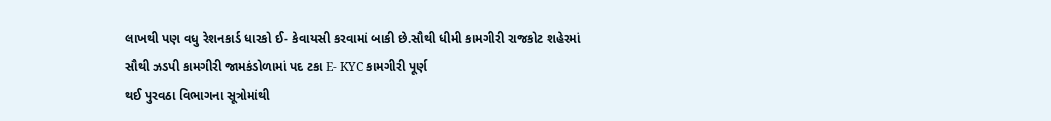લાખથી પણ વધુ રેશનકાર્ડ ધારકો ઈ- કેવાયસી કરવામાં બાકી છે.સૌથી ધીમી કામગીરી રાજકોટ શહેરમાં સૌથી ઝડપી કામગીરી જામકંડોળામાં પદ ટકા E- KYC કામગીરી પૂર્ણ
થઈ પુરવઠા વિભાગના સૂત્રોમાંથી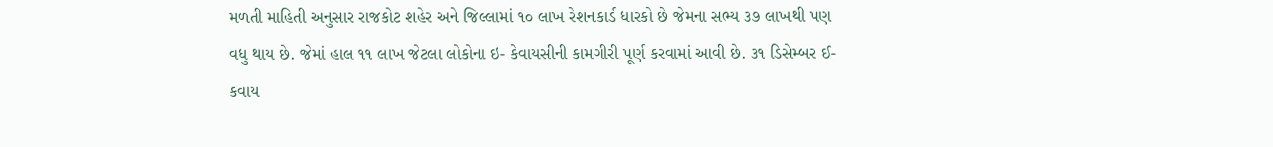મળતી માહિતી અનુસાર રાજકોટ શહેર અને જિલ્લામાં ૧૦ લાખ રેશનકાર્ડ ધારકો છે જેમના સભ્ય ૩૭ લાખથી પણ વધુ થાય છે. જેમાં હાલ ૧૧ લાખ જેટલા લોકોના ઇ- કેવાયસીની કામગીરી પૂર્ણ કરવામાં આવી છે. ૩૧ ડિસેમ્બર ઈ-કવાય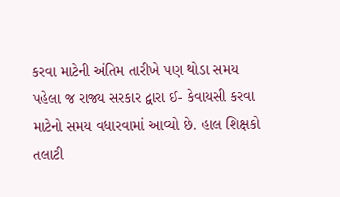કરવા માટેની અંતિમ તારીખે પણ થોડા સમય પહેલા જ રાજ્ય સરકાર દ્વારા ઈ- કેવાયસી કરવા માટેનો સમય વધારવામાં આવ્યો છે. હાલ શિક્ષકો તલાટી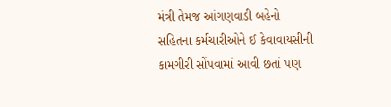મંત્રી તેમજ આંગણવાડી બહેનો સહિતના કર્મચારીઓને ઈ કેવાવાયસીની કામગીરી સોંપવામાં આવી છતાં પણ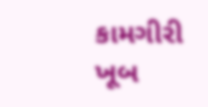કામગીરી ખૂબ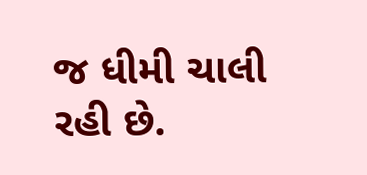જ ધીમી ચાલી રહી છે.